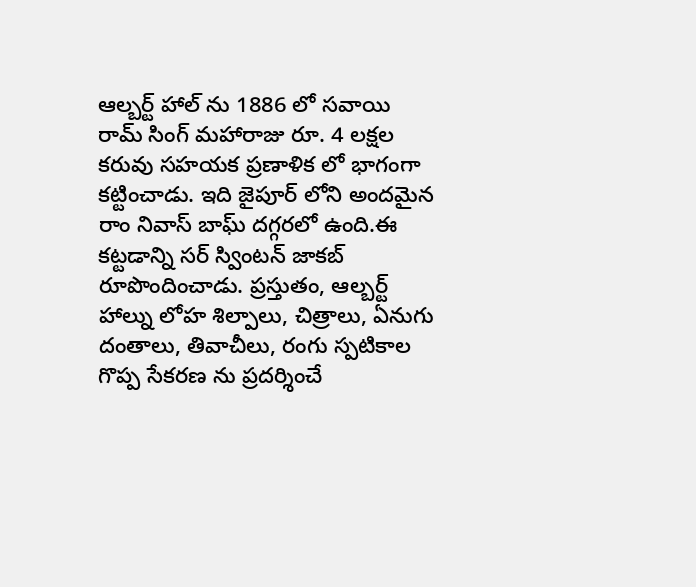ఆల్బర్ట్ హాల్ ను 1886 లో సవాయి రామ్ సింగ్ మహారాజు రూ. 4 లక్షల కరువు సహయక ప్రణాళిక లో భాగంగా కట్టించాడు. ఇది జైపూర్ లోని అందమైన రాం నివాస్ బాఘ్ దగ్గరలో ఉంది.ఈ కట్టడాన్ని సర్ స్వింటన్ జాకబ్ రూపొందించాడు. ప్రస్తుతం, ఆల్బర్ట్ హాల్ను లోహ శిల్పాలు, చిత్రాలు, ఏనుగు దంతాలు, తివాచీలు, రంగు స్పటికాల గొప్ప సేకరణ ను ప్రదర్శించే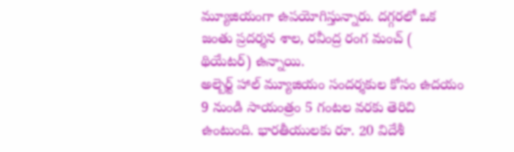మ్యూజియంగా ఉపయోగిస్తున్నారు. దగ్గరలో ఒక జంతు ప్రదర్శన శాల, రవీంద్ర రంగ మంచ్ ( థియేటర్) ఉన్నాయి.
అల్బెర్ట్ హాల్ మ్యూజియం సందర్శకుల కోసం ఉదయం 9 నుండి సాయంత్రం 5 గంటల వరకు తెరిచి ఉంటుంది. భారతీయులకు రూ. 20 విదేశీ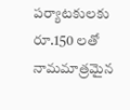పర్యాటకులకు రూ.150 లతో నామమాత్రమైన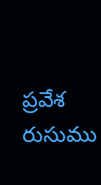ప్రవేశ రుసుము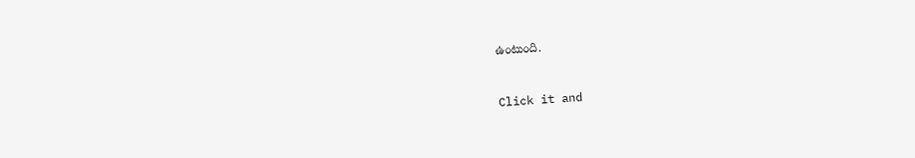ఉంటుంది.



Click it and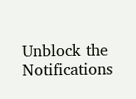Unblock the Notifications